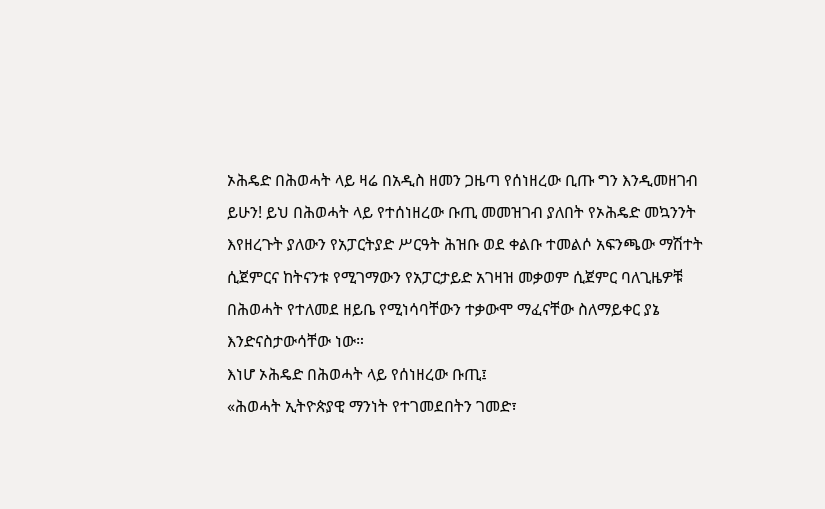ኦሕዴድ በሕወሓት ላይ ዛሬ በአዲስ ዘመን ጋዜጣ የሰነዘረው ቢጡ ግን እንዲመዘገብ ይሁን! ይህ በሕወሓት ላይ የተሰነዘረው ቡጢ መመዝገብ ያለበት የኦሕዴድ መኳንንት እየዘረጉት ያለውን የአፓርትያድ ሥርዓት ሕዝቡ ወደ ቀልቡ ተመልሶ አፍንጫው ማሽተት ሲጀምርና ከትናንቱ የሚገማውን የአፓርታይድ አገዛዝ መቃወም ሲጀምር ባለጊዜዎቹ በሕወሓት የተለመደ ዘይቤ የሚነሳባቸውን ተቃውሞ ማፈናቸው ስለማይቀር ያኔ እንድናስታውሳቸው ነው።
እነሆ ኦሕዴድ በሕወሓት ላይ የሰነዘረው ቡጢ፤
«ሕወሓት ኢትዮጵያዊ ማንነት የተገመደበትን ገመድ፣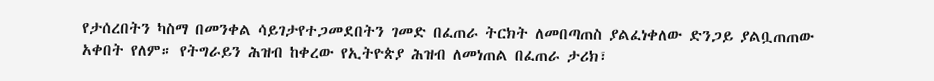የታሰረበትን ካስማ በመንቀል ሳይገታየተጋመደበትን ገመድ በፈጠራ ትርክት ለመበጣጠስ ያልፈነቀለው ድንጋይ ያልቧጠጠው አቀበት የለም። የትግራይን ሕዝብ ከቀረው የኢትዮጵያ ሕዝብ ለመነጠል በፈጠራ ታሪክ፣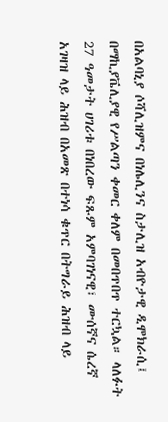በአልባኒያ ሶሻሊዝምና በነሌሊንና ስታሊዝ አብዮታዊ ዲሞክራሲ፤ በማኪያቬሊያዊ የሥልጣን ቀመር ቀለም በመበጥበጥ ተርኳል። ላለፉት 27 ዓመታት ሀገሪቱ በነበረው ፍጹም አምባገነናዊ፣ ሙሰኛና ሴረኛ አገዛዝ ላይ ሕዝብ በአመጽ በተነሳ ቁጥር በትግራይ ሕዝብ ላይ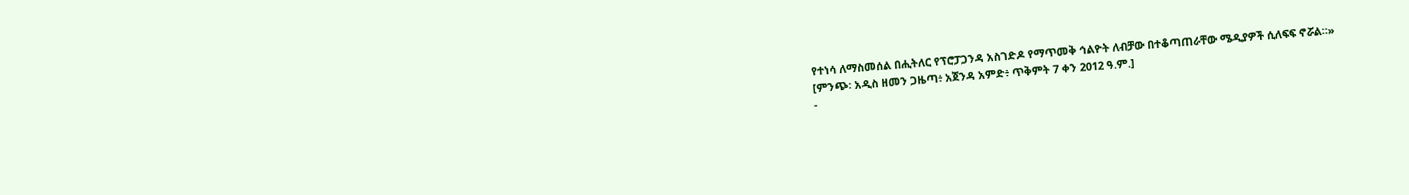የተነሳ ለማስመሰል በሒትለር የፕሮፓጋንዳ አስገድዶ የማጥመቅ ኅልዮት ለብቻው በተቆጣጠራቸው ሜዲያዎች ሲለፍፍ ኖሯል።»
[ምንጭ፡ አዲስ ዘመን ጋዜጣ፥ አጀንዳ አምድ፥ ጥቅምት 7 ቀን 2012 ዓ.ም.]
-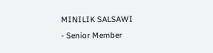MINILIK SALSAWI
- Senior Member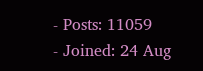- Posts: 11059
- Joined: 24 Aug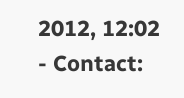2012, 12:02
- Contact: